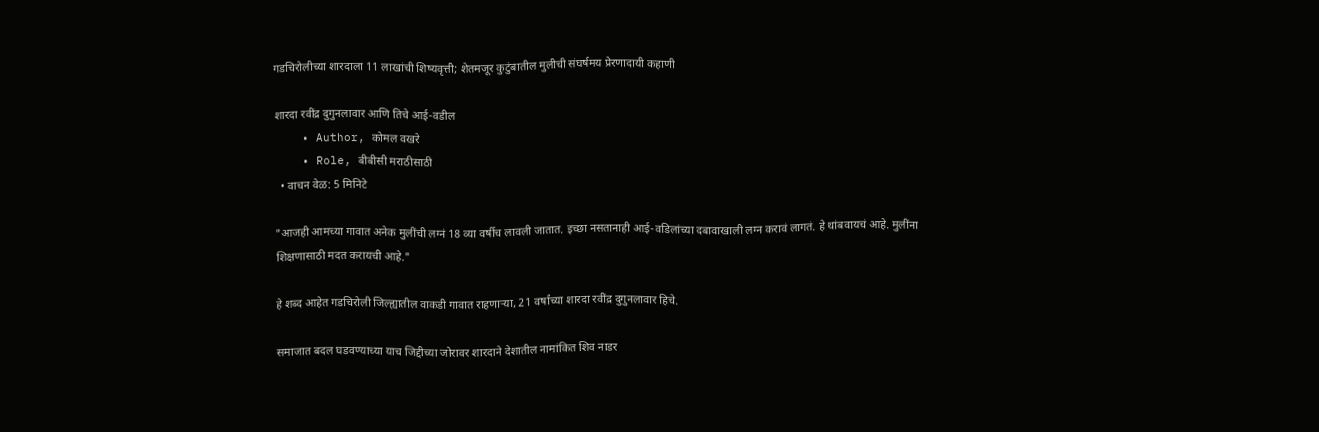गडचिरोलीच्या शारदाला 11 लाखांची शिष्यवृत्ती; शेतमजूर कुटुंबातील मुलीची संघर्षमय प्रेरणादायी कहाणी

शारदा रवींद्र दुगुनलावार आणि तिचे आई-वडील
    • Author, कोमल वखरे
    • Role, बीबीसी मराठीसाठी
  • वाचन वेळ: 5 मिनिटे

"आजही आमच्या गावात अनेक मुलींची लग्नं 18 व्या वर्षीच लावली जातात. इच्छा नसतानाही आई-वडिलांच्या दबावाखाली लग्न करावं लागतं. हे थांबवायचं आहे. मुलींना शिक्षणासाठी मदत करायची आहे."

हे शब्द आहेत गडचिरोली जिल्ह्यातील वाकडी गावात राहणाऱ्या, 21 वर्षांच्या शारदा रवींद्र दुगुनलावार हिचे.

समाजात बदल घडवण्याच्या याच जिद्दीच्या जोरावर शारदाने देशातील नामांकित शिव नाडर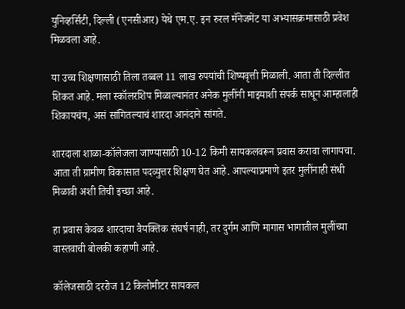युनिव्हर्सिटी, दिल्ली (एनसीआर) येथे एम.ए. इन रुरल मॅनेजमेंट या अभ्यासक्रमासाठी प्रवेश मिळवला आहे.

या उच्च शिक्षणासाठी तिला तब्बल 11 लाख रुपयांची शिष्यवृत्ती मिळाली. आता ती दिल्लीत शिकत आहे. मला स्कॉलरशिप मिळाल्यानंतर अनेक मुलींनी माझ्याशी संपर्क साधून आम्हालाही शिकायचंय, असं सांगितल्याचं शारदा आनंदाने सांगते.

शारदाला शाळा-कॉलेजला जाण्यासाठी 10-12 किमी सायकलवरून प्रवास करावा लागायचा. आता ती ग्रामीण विकासात पदव्युत्तर शिक्षण घेत आहे. आपल्याप्रमाणे इतर मुलींनाही संधी मिळावी अशी तिची इच्छा आहे.

हा प्रवास केवळ शारदाचा वैयक्तिक संघर्ष नाही, तर दुर्गम आणि मागास भागातील मुलींच्या वास्तवाची बोलकी कहाणी आहे.

कॉलेजसाठी दररोज 12 किलोमीटर सायकल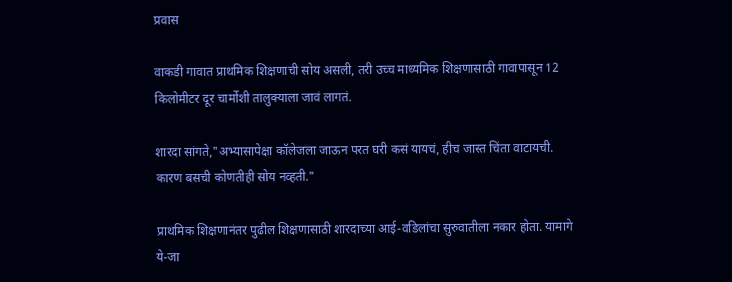प्रवास

वाकडी गावात प्राथमिक शिक्षणाची सोय असली, तरी उच्च माध्यमिक शिक्षणासाठी गावापासून 12 किलोमीटर दूर चार्मोशी तालुक्याला जावं लागतं.

शारदा सांगते,"अभ्यासापेक्षा कॉलेजला जाऊन परत घरी कसं यायचं, हीच जास्त चिंता वाटायची. कारण बसची कोणतीही सोय नव्हती."

प्राथमिक शिक्षणानंतर पुढील शिक्षणासाठी शारदाच्या आई-वडिलांचा सुरुवातीला नकार होता. यामागे ये-जा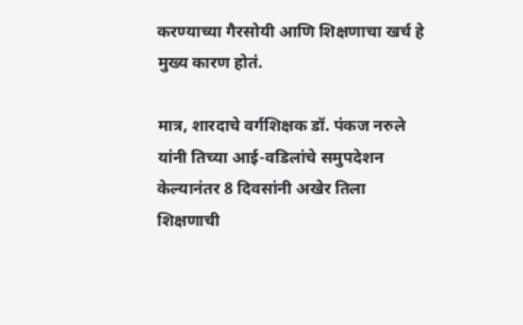करण्याच्या गैरसोयी आणि शिक्षणाचा खर्च हे मुख्य कारण होतं.

मात्र, शारदाचे वर्गशिक्षक डॉ. पंकज नरुले यांनी तिच्या आई-वडिलांचे समुपदेशन केल्यानंतर 8 दिवसांनी अखेर तिला शिक्षणाची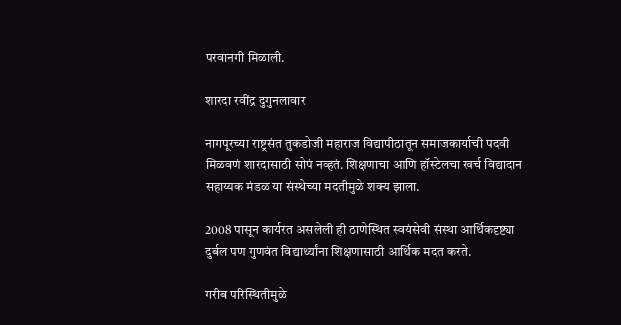परवानगी मिळाली.

शारदा रवींद्र दुगुनलावार

नागपूरच्या राष्ट्रसंत तुकडोजी महाराज विद्यापीठातून समाजकार्याची पदवी मिळवणं शारदासाठी सोपं नव्हतं. शिक्षणाचा आणि हॉस्टेलचा खर्च विद्यादान सहाय्यक मंडळ या संस्थेच्या मदतीमुळे शक्य झाला.

2008 पासून कार्यरत असलेली ही ठाणेस्थित स्वयंसेवी संस्था आर्थिकदृष्ट्या दुर्बल पण गुणवंत विद्यार्थ्यांना शिक्षणासाठी आर्थिक मदत करते.

गरीब परिस्थितीमुळे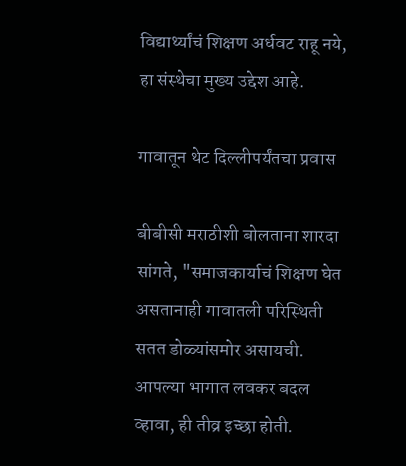विद्यार्थ्यांचं शिक्षण अर्धवट राहू नये, हा संस्थेचा मुख्य उद्देश आहे.

गावातून थेट दिल्लीपर्यंतचा प्रवास

बीबीसी मराठीशी बोलताना शारदा सांगते, "समाजकार्याचं शिक्षण घेत असतानाही गावातली परिस्थिती सतत डोळ्यांसमोर असायची. आपल्या भागात लवकर बदल व्हावा, ही तीव्र इच्छा होती.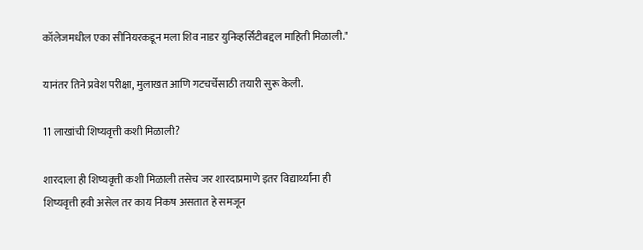कॉलेजमधील एका सीनियरकडून मला शिव नाडर युनिव्हर्सिटीबद्दल माहिती मिळाली."

यानंतर तिने प्रवेश परीक्षा, मुलाखत आणि गटचर्चेसाठी तयारी सुरू केली.

11 लाखांची शिष्यवृत्ती कशी मिळाली?

शारदाला ही शिष्यवृत्ती कशी मिळाली तसेच जर शारदाप्रमाणे इतर विद्यार्थ्यांना ही शिष्यवृत्ती हवी असेल तर काय निकष असतात हे समजून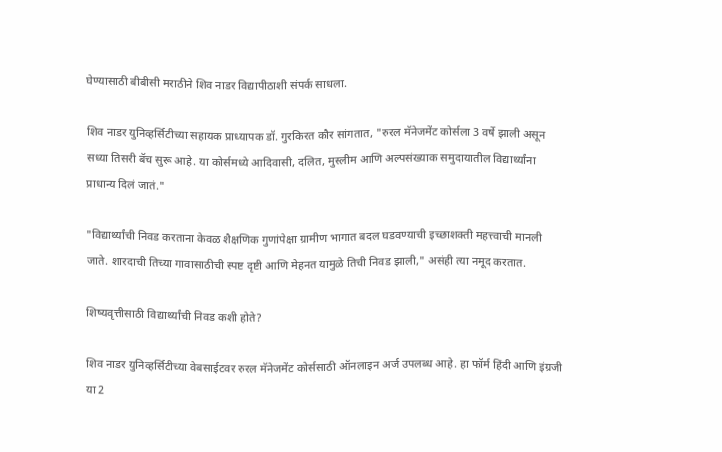घेण्यासाठी बीबीसी मराठीने शिव नाडर विद्यापीठाशी संपर्क साधला.

शिव नाडर युनिव्हर्सिटीच्या सहायक प्राध्यापक डॉ. गुरकिरत कौर सांगतात, "रुरल मॅनेजमेंट कोर्सला 3 वर्षे झाली असून सध्या तिसरी बॅच सुरू आहे. या कोर्समध्ये आदिवासी, दलित, मुस्लीम आणि अल्पसंख्याक समुदायातील विद्यार्थ्यांना प्राधान्य दिलं जातं."

"विद्यार्थ्यांची निवड करताना केवळ शैक्षणिक गुणांपेक्षा ग्रामीण भागात बदल घडवण्याची इच्छाशक्ती महत्त्वाची मानली जाते. शारदाची तिच्या गावासाठीची स्पष्ट दृष्टी आणि मेहनत यामुळे तिची निवड झाली," असंही त्या नमूद करतात.

शिष्यवृत्तीसाठी विद्यार्थ्यांची निवड कशी होते?

शिव नाडर युनिव्हर्सिटीच्या वेबसाईटवर रुरल मॅनेजमेंट कोर्ससाठी ऑनलाइन अर्ज उपलब्ध आहे. हा फॉर्म हिंदी आणि इंग्रजी या 2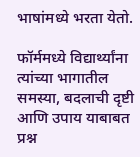भाषांमध्ये भरता येतो.

फॉर्ममध्ये विद्यार्थ्यांना त्यांच्या भागातील समस्या, बदलाची दृष्टी आणि उपाय याबाबत प्रश्न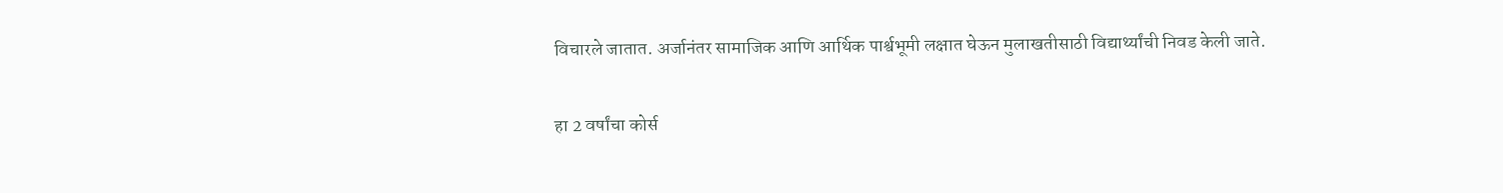विचारले जातात. अर्जानंतर सामाजिक आणि आर्थिक पार्श्वभूमी लक्षात घेऊन मुलाखतीसाठी विद्यार्थ्यांची निवड केली जाते.

हा 2 वर्षांचा कोर्स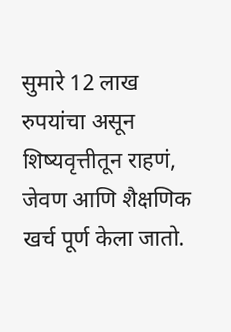सुमारे 12 लाख रुपयांचा असून शिष्यवृत्तीतून राहणं, जेवण आणि शैक्षणिक खर्च पूर्ण केला जातो.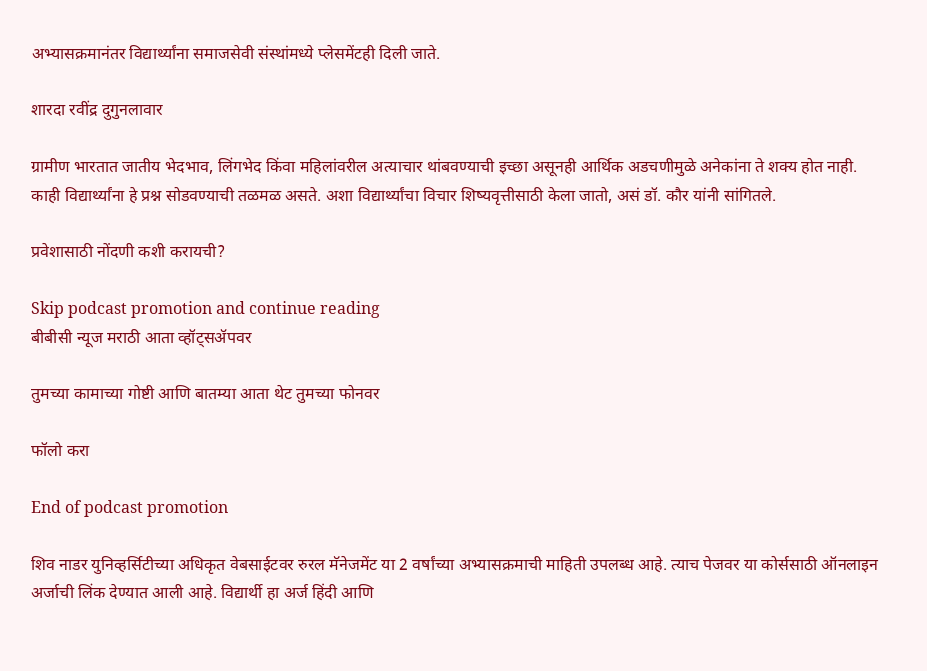अभ्यासक्रमानंतर विद्यार्थ्यांना समाजसेवी संस्थांमध्ये प्लेसमेंटही दिली जाते.

शारदा रवींद्र दुगुनलावार

ग्रामीण भारतात जातीय भेदभाव, लिंगभेद किंवा महिलांवरील अत्याचार थांबवण्याची इच्छा असूनही आर्थिक अडचणीमुळे अनेकांना ते शक्य होत नाही. काही विद्यार्थ्यांना हे प्रश्न सोडवण्याची तळमळ असते. अशा विद्यार्थ्यांचा विचार शिष्यवृत्तीसाठी केला जातो, असं डॉ. कौर यांनी सांगितले.

प्रवेशासाठी नोंदणी कशी करायची?

Skip podcast promotion and continue reading
बीबीसी न्यूज मराठी आता व्हॉट्सॲपवर

तुमच्या कामाच्या गोष्टी आणि बातम्या आता थेट तुमच्या फोनवर

फॉलो करा

End of podcast promotion

शिव नाडर युनिव्हर्सिटीच्या अधिकृत वेबसाईटवर रुरल मॅनेजमेंट या 2 वर्षांच्या अभ्यासक्रमाची माहिती उपलब्ध आहे. त्याच पेजवर या कोर्ससाठी ऑनलाइन अर्जाची लिंक देण्यात आली आहे. विद्यार्थी हा अर्ज हिंदी आणि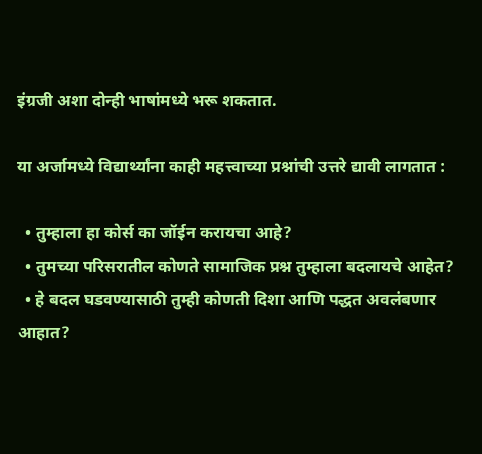इंग्रजी अशा दोन्ही भाषांमध्ये भरू शकतात.

या अर्जामध्ये विद्यार्थ्यांना काही महत्त्वाच्या प्रश्नांची उत्तरे द्यावी लागतात :

  • तुम्हाला हा कोर्स का जॉईन करायचा आहे?
  • तुमच्या परिसरातील कोणते सामाजिक प्रश्न तुम्हाला बदलायचे आहेत?
  • हे बदल घडवण्यासाठी तुम्ही कोणती दिशा आणि पद्धत अवलंबणार आहात?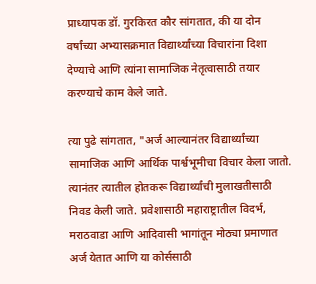प्राध्यापक डॉ. गुरकिरत कौर सांगतात, की या दोन वर्षांच्या अभ्यासक्रमात विद्यार्थ्यांच्या विचारांना दिशा देण्याचे आणि त्यांना सामाजिक नेतृत्वासाठी तयार करण्याचे काम केले जाते.

त्या पुढे सांगतात, "अर्ज आल्यानंतर विद्यार्थ्यांच्या सामाजिक आणि आर्थिक पार्श्वभूमीचा विचार केला जातो. त्यानंतर त्यातील होतकरू विद्यार्थ्यांची मुलाखतीसाठी निवड केली जाते. प्रवेशासाठी महाराष्ट्रातील विदर्भ, मराठवाडा आणि आदिवासी भागांतून मोठ्या प्रमाणात अर्ज येतात आणि या कोर्ससाठी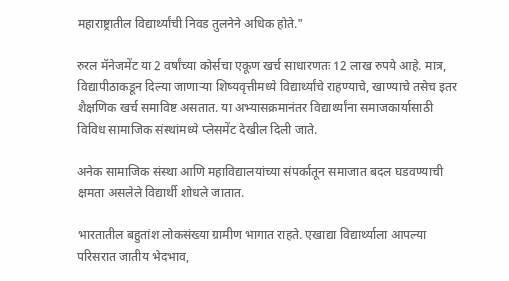महाराष्ट्रातील विद्यार्थ्यांची निवड तुलनेने अधिक होते."

रुरल मॅनेजमेंट या 2 वर्षांच्या कोर्सचा एकूण खर्च साधारणतः 12 लाख रुपये आहे. मात्र, विद्यापीठाकडून दिल्या जाणाऱ्या शिष्यवृत्तीमध्ये विद्यार्थ्यांचे राहण्याचे, खाण्याचे तसेच इतर शैक्षणिक खर्च समाविष्ट असतात. या अभ्यासक्रमानंतर विद्यार्थ्यांना समाजकार्यासाठी विविध सामाजिक संस्थांमध्ये प्लेसमेंट देखील दिली जाते.

अनेक सामाजिक संस्था आणि महाविद्यालयांच्या संपर्कातून समाजात बदल घडवण्याची क्षमता असलेले विद्यार्थी शोधले जातात.

भारतातील बहुतांश लोकसंख्या ग्रामीण भागात राहते. एखाद्या विद्यार्थ्याला आपल्या परिसरात जातीय भेदभाव,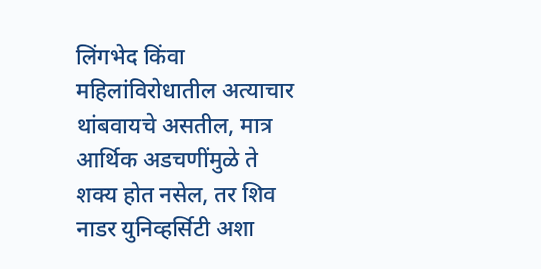लिंगभेद किंवा महिलांविरोधातील अत्याचार थांबवायचे असतील, मात्र आर्थिक अडचणींमुळे ते शक्य होत नसेल, तर शिव नाडर युनिव्हर्सिटी अशा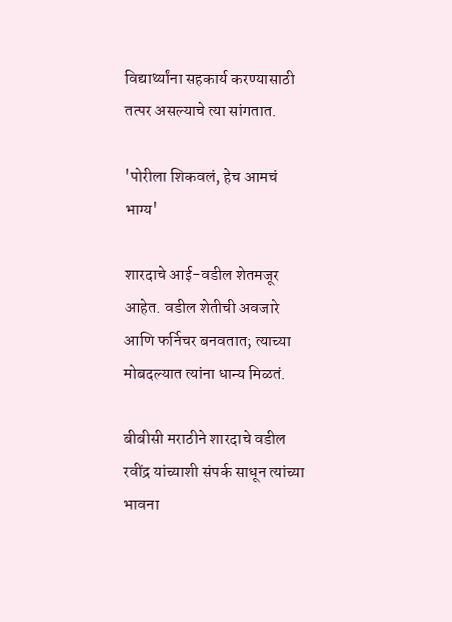विद्यार्थ्यांना सहकार्य करण्यासाठी तत्पर असल्याचे त्या सांगतात.

'पोरीला शिकवलं, हेच आमचं भाग्य'

शारदाचे आई-वडील शेतमजूर आहेत. वडील शेतीची अवजारे आणि फर्निचर बनवतात; त्याच्या मोबदल्यात त्यांना धान्य मिळतं.

बीबीसी मराठीने शारदाचे वडील रवींद्र यांच्याशी संपर्क साधून त्यांच्या भावना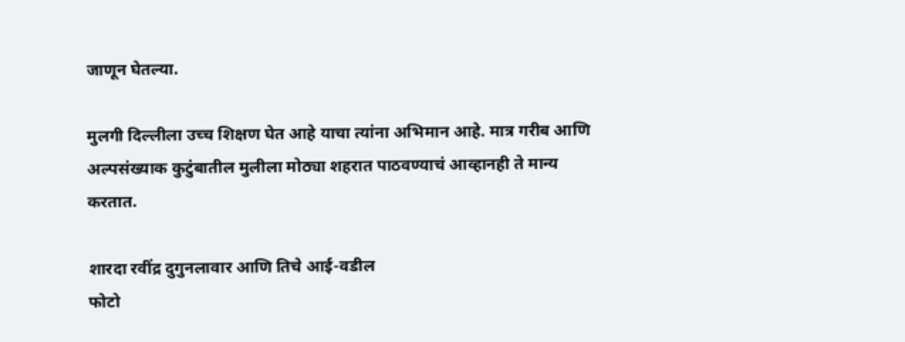जाणून घेतल्या.

मुलगी दिल्लीला उच्च शिक्षण घेत आहे याचा त्यांना अभिमान आहे. मात्र गरीब आणि अल्पसंख्याक कुटुंबातील मुलीला मोठ्या शहरात पाठवण्याचं आव्हानही ते मान्य करतात.

शारदा रवींद्र दुगुनलावार आणि तिचे आई-वडील
फोटो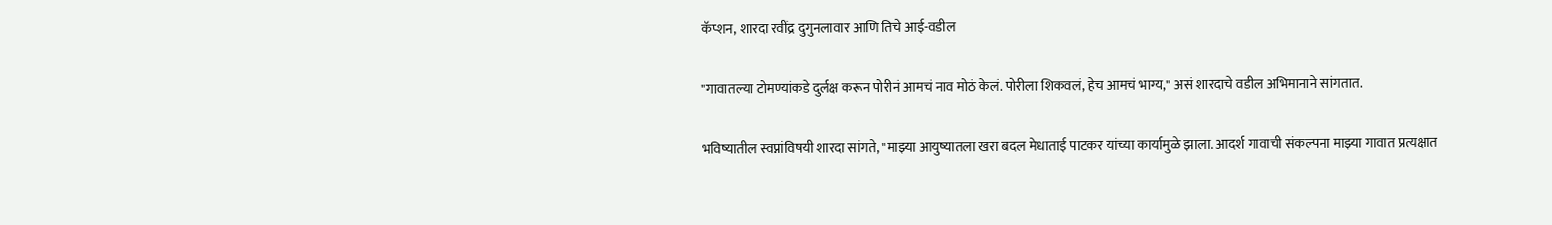कॅप्शन, शारदा रवींद्र दुगुनलावार आणि तिचे आई-वडील

"गावातल्या टोमण्यांकडे दुर्लक्ष करून पोरीनं आमचं नाव मोठं केलं. पोरीला शिकवलं, हेच आमचं भाग्य," असं शारदाचे वडील अभिमानाने सांगतात.

भविष्यातील स्वप्नांविषयी शारदा सांगते, "माझ्या आयुष्यातला खरा बदल मेधाताई पाटकर यांच्या कार्यामुळे झाला. आदर्श गावाची संकल्पना माझ्या गावात प्रत्यक्षात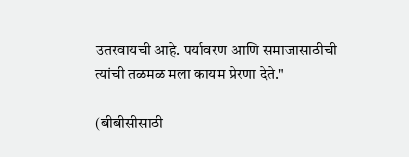उतरवायची आहे. पर्यावरण आणि समाजासाठीची त्यांची तळमळ मला कायम प्रेरणा देते."

(बीबीसीसाठी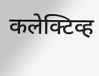कलेक्टिव्ह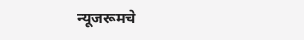न्यूजरूमचे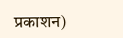प्रकाशन)